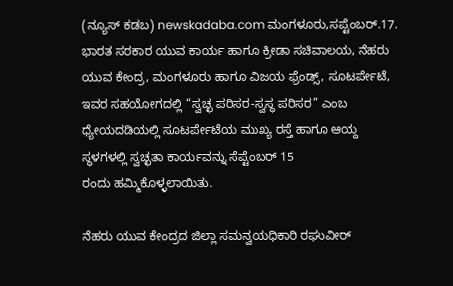(ನ್ಯೂಸ್ ಕಡಬ) newskadaba.com ಮಂಗಳೂರು,ಸಪ್ಟೆಂಬರ್.17. ಭಾರತ ಸರಕಾರ ಯುವ ಕಾರ್ಯ ಹಾಗೂ ಕ್ರೀಡಾ ಸಚಿವಾಲಯ, ನೆಹರು ಯುವ ಕೇಂದ್ರ, ಮಂಗಳೂರು ಹಾಗೂ ವಿಜಯ ಫ್ರೆಂಡ್ಸ್, ಸೂಟರ್ಪೇಟೆ, ಇವರ ಸಹಯೋಗದಲ್ಲಿ “ಸ್ವಚ್ಛ ಪರಿಸರ-ಸ್ವಸ್ಥ ಪರಿಸರ” ಎಂಬ ಧ್ಯೇಯದಡಿಯಲ್ಲಿ ಸೂಟರ್ಪೇಟೆಯ ಮುಖ್ಯ ರಸ್ತೆ ಹಾಗೂ ಆಯ್ದ ಸ್ಥಳಗಳಲ್ಲಿ ಸ್ವಚ್ಛತಾ ಕಾರ್ಯವನ್ನು ಸೆಪ್ಟೆಂಬರ್ 15
ರಂದು ಹಮ್ಮಿಕೊಳ್ಳಲಾಯಿತು.

ನೆಹರು ಯುವ ಕೇಂದ್ರದ ಜಿಲ್ಲಾ ಸಮನ್ವಯಧಿಕಾರಿ ರಘುವೀರ್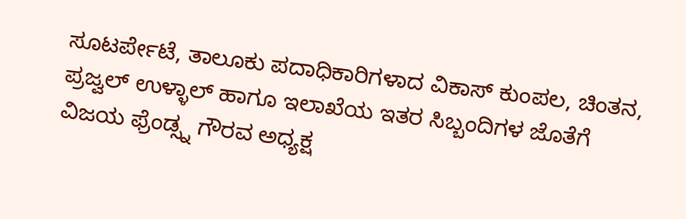ಸೂಟರ್ಪೇಟೆ, ತಾಲೂಕು ಪದಾಧಿಕಾರಿಗಳಾದ ವಿಕಾಸ್ ಕುಂಪಲ, ಚಿಂತನ, ಪ್ರಜ್ವಲ್ ಉಳ್ಳಾಲ್ ಹಾಗೂ ಇಲಾಖೆಯ ಇತರ ಸಿಬ್ಬಂದಿಗಳ ಜೊತೆಗೆ ವಿಜಯ ಫ್ರೆಂಡ್ಸ್ನ ಗೌರವ ಅಧ್ಯಕ್ಷ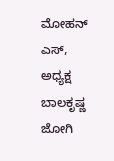ಮೋಹನ್ ಎಸ್, ಅಧ್ಯಕ್ಷ ಬಾಲಕೃಷ್ಣ ಜೋಗಿ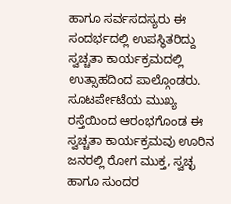ಹಾಗೂ ಸರ್ವಸದಸ್ಯರು ಈ ಸಂದರ್ಭದಲ್ಲಿ ಉಪಸ್ಥಿತರಿದ್ದು ಸ್ವಚ್ಚತಾ ಕಾರ್ಯಕ್ರಮದಲ್ಲಿ ಉತ್ಸಾಹದಿಂದ ಪಾಲ್ಗೊಂಡರು. ಸೂಟರ್ಪೇಟೆಯ ಮುಖ್ಯ ರಸ್ತೆಯಿಂದ ಆರಂಭಗೊಂಡ ಈ ಸ್ವಚ್ಚತಾ ಕಾರ್ಯಕ್ರಮವು ಊರಿನ ಜನರಲ್ಲಿ ರೋಗ ಮುಕ್ತ, ಸ್ವಚ್ಛ ಹಾಗೂ ಸುಂದರ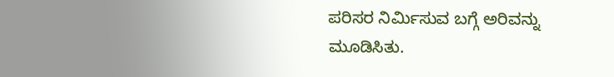ಪರಿಸರ ನಿರ್ಮಿಸುವ ಬಗ್ಗೆ ಅರಿವನ್ನು ಮೂಡಿಸಿತು.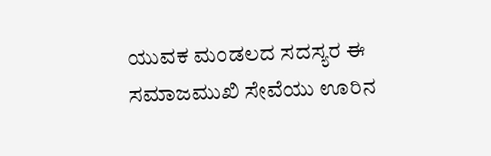ಯುವಕ ಮಂಡಲದ ಸದಸ್ಯರ ಈ ಸಮಾಜಮುಖಿ ಸೇವೆಯು ಊರಿನ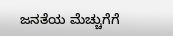ಜನತೆಯ ಮೆಚ್ಚುಗೆಗೆ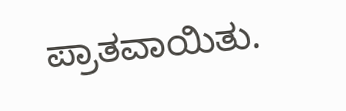ಪ್ರಾತವಾಯಿತು.